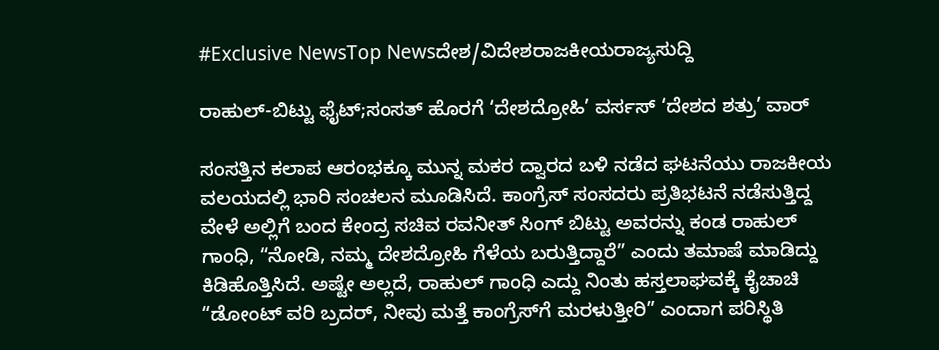#Exclusive NewsTop Newsದೇಶ/ವಿದೇಶರಾಜಕೀಯರಾಜ್ಯಸುದ್ದಿ

ರಾಹುಲ್-ಬಿಟ್ಟು ಫೈಟ್;ಸಂಸತ್ ಹೊರಗೆ ‘ದೇಶದ್ರೋಹಿ’ ವರ್ಸಸ್ ‘ದೇಶದ ಶತ್ರು’ ವಾರ್

ಸಂಸತ್ತಿನ ಕಲಾಪ ಆರಂಭಕ್ಕೂ ಮುನ್ನ ಮಕರ ದ್ವಾರದ ಬಳಿ ನಡೆದ ಘಟನೆಯು ರಾಜಕೀಯ ವಲಯದಲ್ಲಿ ಭಾರಿ ಸಂಚಲನ ಮೂಡಿಸಿದೆ. ಕಾಂಗ್ರೆಸ್ ಸಂಸದರು ಪ್ರತಿಭಟನೆ ನಡೆಸುತ್ತಿದ್ದ ವೇಳೆ ಅಲ್ಲಿಗೆ ಬಂದ ಕೇಂದ್ರ ಸಚಿವ ರವನೀತ್ ಸಿಂಗ್ ಬಿಟ್ಟು ಅವರನ್ನು ಕಂಡ ರಾಹುಲ್ ಗಾಂಧಿ, “ನೋಡಿ, ನಮ್ಮ ದೇಶದ್ರೋಹಿ ಗೆಳೆಯ ಬರುತ್ತಿದ್ದಾರೆ” ಎಂದು ತಮಾಷೆ ಮಾಡಿದ್ದು ಕಿಡಿಹೊತ್ತಿಸಿದೆ. ಅಷ್ಟೇ ಅಲ್ಲದೆ, ರಾಹುಲ್ ಗಾಂಧಿ ಎದ್ದು ನಿಂತು ಹಸ್ತಲಾಘವಕ್ಕೆ ಕೈಚಾಚಿ “ಡೋಂಟ್ ವರಿ ಬ್ರದರ್, ನೀವು ಮತ್ತೆ ಕಾಂಗ್ರೆಸ್‌ಗೆ ಮರಳುತ್ತೀರಿ” ಎಂದಾಗ ಪರಿಸ್ಥಿತಿ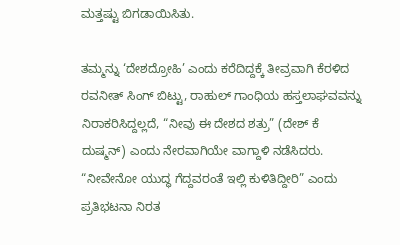ಮತ್ತಷ್ಟು ಬಿಗಡಾಯಿಸಿತು.

ತಮ್ಮನ್ನು ‘ದೇಶದ್ರೋಹಿ’ ಎಂದು ಕರೆದಿದ್ದಕ್ಕೆ ತೀವ್ರವಾಗಿ ಕೆರಳಿದ ರವನೀತ್ ಸಿಂಗ್ ಬಿಟ್ಟು, ರಾಹುಲ್ ಗಾಂಧಿಯ ಹಸ್ತಲಾಘವವನ್ನು ನಿರಾಕರಿಸಿದ್ದಲ್ಲದೆ, “ನೀವು ಈ ದೇಶದ ಶತ್ರು” (ದೇಶ್ ಕೆ ದುಷ್ಮನ್) ಎಂದು ನೇರವಾಗಿಯೇ ವಾಗ್ದಾಳಿ ನಡೆಸಿದರು. “ನೀವೇನೋ ಯುದ್ಧ ಗೆದ್ದವರಂತೆ ಇಲ್ಲಿ ಕುಳಿತಿದ್ದೀರಿ” ಎಂದು ಪ್ರತಿಭಟನಾ ನಿರತ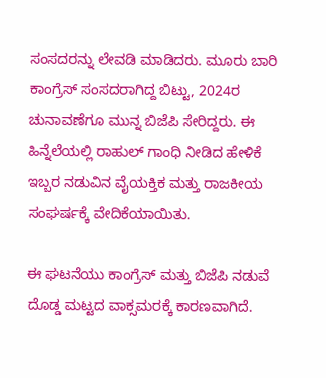ಸಂಸದರನ್ನು ಲೇವಡಿ ಮಾಡಿದರು. ಮೂರು ಬಾರಿ ಕಾಂಗ್ರೆಸ್ ಸಂಸದರಾಗಿದ್ದ ಬಿಟ್ಟು, 2024ರ ಚುನಾವಣೆಗೂ ಮುನ್ನ ಬಿಜೆಪಿ ಸೇರಿದ್ದರು. ಈ ಹಿನ್ನೆಲೆಯಲ್ಲಿ ರಾಹುಲ್ ಗಾಂಧಿ ನೀಡಿದ ಹೇಳಿಕೆ ಇಬ್ಬರ ನಡುವಿನ ವೈಯಕ್ತಿಕ ಮತ್ತು ರಾಜಕೀಯ ಸಂಘರ್ಷಕ್ಕೆ ವೇದಿಕೆಯಾಯಿತು.

ಈ ಘಟನೆಯು ಕಾಂಗ್ರೆಸ್ ಮತ್ತು ಬಿಜೆಪಿ ನಡುವೆ ದೊಡ್ಡ ಮಟ್ಟದ ವಾಕ್ಸಮರಕ್ಕೆ ಕಾರಣವಾಗಿದೆ.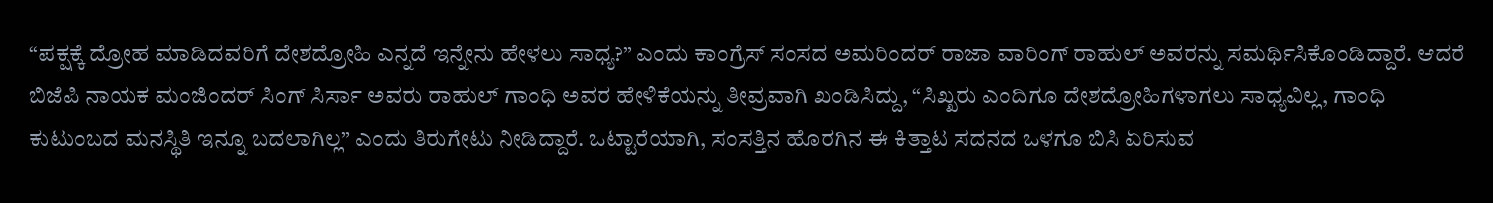“ಪಕ್ಷಕ್ಕೆ ದ್ರೋಹ ಮಾಡಿದವರಿಗೆ ದೇಶದ್ರೋಹಿ ಎನ್ನದೆ ಇನ್ನೇನು ಹೇಳಲು ಸಾಧ್ಯ?” ಎಂದು ಕಾಂಗ್ರೆಸ್ ಸಂಸದ ಅಮರಿಂದರ್ ರಾಜಾ ವಾರಿಂಗ್ ರಾಹುಲ್ ಅವರನ್ನು ಸಮರ್ಥಿಸಿಕೊಂಡಿದ್ದಾರೆ. ಆದರೆ ಬಿಜೆಪಿ ನಾಯಕ ಮಂಜಿಂದರ್ ಸಿಂಗ್ ಸಿರ್ಸಾ ಅವರು ರಾಹುಲ್ ಗಾಂಧಿ ಅವರ ಹೇಳಿಕೆಯನ್ನು ತೀವ್ರವಾಗಿ ಖಂಡಿಸಿದ್ದು, “ಸಿಖ್ಖರು ಎಂದಿಗೂ ದೇಶದ್ರೋಹಿಗಳಾಗಲು ಸಾಧ್ಯವಿಲ್ಲ, ಗಾಂಧಿ ಕುಟುಂಬದ ಮನಸ್ಥಿತಿ ಇನ್ನೂ ಬದಲಾಗಿಲ್ಲ” ಎಂದು ತಿರುಗೇಟು ನೀಡಿದ್ದಾರೆ. ಒಟ್ಟಾರೆಯಾಗಿ, ಸಂಸತ್ತಿನ ಹೊರಗಿನ ಈ ಕಿತ್ತಾಟ ಸದನದ ಒಳಗೂ ಬಿಸಿ ಏರಿಸುವ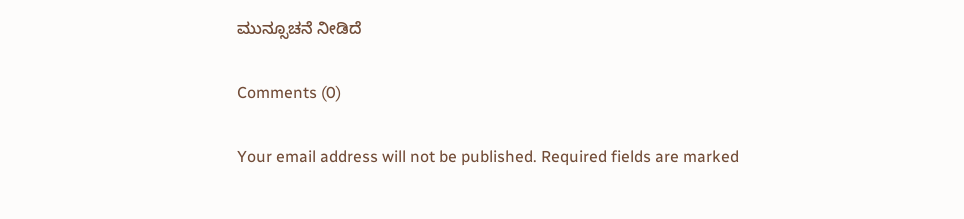ಮುನ್ಸೂಚನೆ ನೀಡಿದೆ

Comments (0)

Your email address will not be published. Required fields are marked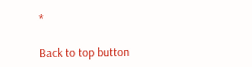*

Back to top button